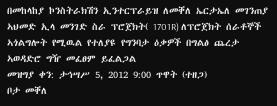በመከላከያ ኮንስትራክሽን ኢንተርፕራይዝ ለመቐለ ኤርታኤለ መገንጠያ ኣህመድ ኢላ መንገድ ስራ ፕሮጀክት( 1701R) ለፕሮጀክት ሰራቶኞች ኣጎልግሎት የሚዉል የተለያዩ የግንባታ ዕቃዎች በግልፅ ጨረታ ኣወዳድሮ ግዥ መፈፀም ይፈልጋል
መዝግያ ቀን: ታኅሣሥ 5, 2012 9:00 ጥዋት (ተዘጋ)
ቦታ መቐለ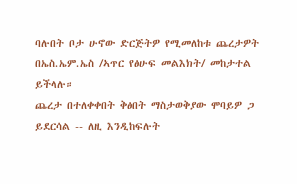ባሉበት ቦታ ሁኖው ድርጅትዎ የሚመለከቱ ጨረታዎት በኤስ.ኤም.ኤስ /ኣጥር የፅሁፍ መልእክት/ መከታተል ይችላሉ።
ጨረታ በተለቀቀበት ቅፅበት ማስታወቅያው ሞባይዎ ጋ ይደርሳል -- ለዚ እንዲከፍሉት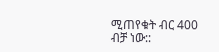ሚጠየቁት ብር 400 ብቻ ነው::